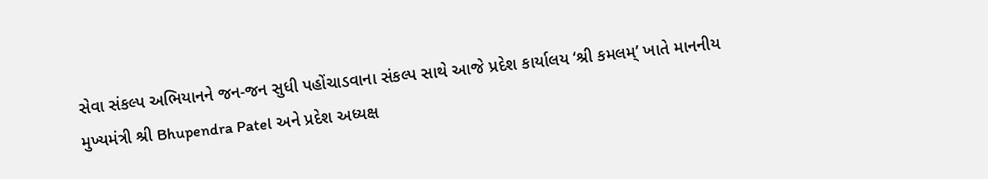સેવા સંકલ્પ અભિયાનને જન-જન સુધી પહોંચાડવાના સંકલ્પ સાથે આજે પ્રદેશ કાર્યાલય ‘શ્રી કમલમ્’ ખાતે માનનીય મુખ્યમંત્રી શ્રી Bhupendra Patel અને પ્રદેશ અધ્યક્ષ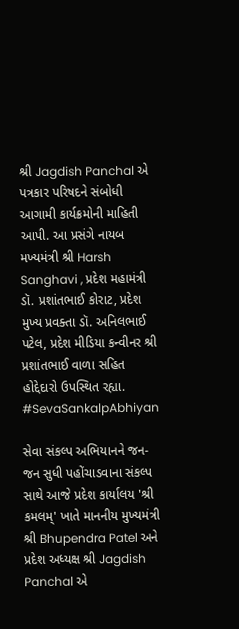શ્રી Jagdish Panchal એ પત્રકાર પરિષદને સંબોધી આગામી કાર્યક્રમોની માહિતી આપી. આ પ્રસંગે નાયબ મખ્યમંત્રી શ્રી Harsh Sanghavi , પ્રદેશ મહામંત્રી ડૉ. પ્રશાંતભાઈ કોરાટ, પ્રદેશ મુખ્ય પ્રવક્તા ડૉ. અનિલભાઈ પટેલ, પ્રદેશ મીડિયા કન્વીનર શ્રી પ્રશાંતભાઈ વાળા સહિત હોદ્દેદારો ઉપસ્થિત રહ્યા. #SevaSankalpAbhiyan

સેવા સંકલ્પ અભિયાનને જન-જન સુધી પહોંચાડવાના સંકલ્પ સાથે આજે પ્રદેશ કાર્યાલય 'શ્રી કમલમ્' ખાતે માનનીય મુખ્યમંત્રી શ્રી Bhupendra Patel અને પ્રદેશ અધ્યક્ષ શ્રી Jagdish Panchal એ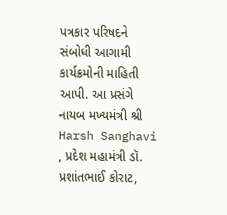પત્રકાર પરિષદને સંબોધી આગામી કાર્યક્રમોની માહિતી આપી. આ પ્રસંગે નાયબ મખ્યમંત્રી શ્રી Harsh Sanghavi , પ્રદેશ મહામંત્રી ડૉ. પ્રશાંતભાઈ કોરાટ,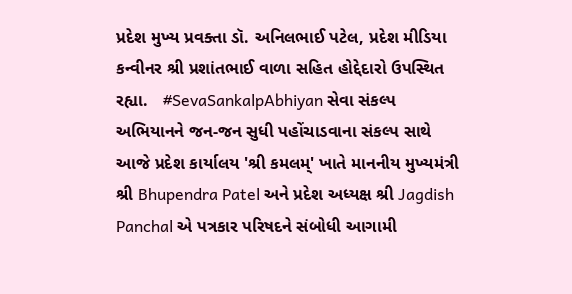પ્રદેશ મુખ્ય પ્રવક્તા ડૉ. અનિલભાઈ પટેલ, પ્રદેશ મીડિયા કન્વીનર શ્રી પ્રશાંતભાઈ વાળા સહિત હોદ્દેદારો ઉપસ્થિત રહ્યા.   #SevaSankalpAbhiyan સેવા સંકલ્પ અભિયાનને જન-જન સુધી પહોંચાડવાના સંકલ્પ સાથે આજે પ્રદેશ કાર્યાલય 'શ્રી કમલમ્' ખાતે માનનીય મુખ્યમંત્રી શ્રી Bhupendra Patel અને પ્રદેશ અધ્યક્ષ શ્રી Jagdish Panchal એ પત્રકાર પરિષદને સંબોધી આગામી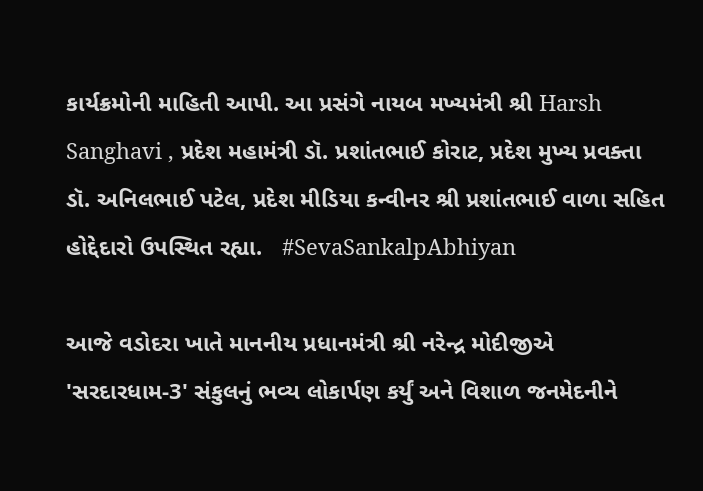કાર્યક્રમોની માહિતી આપી. આ પ્રસંગે નાયબ મખ્યમંત્રી શ્રી Harsh Sanghavi , પ્રદેશ મહામંત્રી ડૉ. પ્રશાંતભાઈ કોરાટ, પ્રદેશ મુખ્ય પ્રવક્તા ડૉ. અનિલભાઈ પટેલ, પ્રદેશ મીડિયા કન્વીનર શ્રી પ્રશાંતભાઈ વાળા સહિત હોદ્દેદારો ઉપસ્થિત રહ્યા.   #SevaSankalpAbhiyan

આજે વડોદરા ખાતે માનનીય પ્રધાનમંત્રી શ્રી નરેન્દ્ર મોદીજીએ 'સરદારધામ-3' સંકુલનું ભવ્ય લોકાર્પણ કર્યું અને વિશાળ જનમેદનીને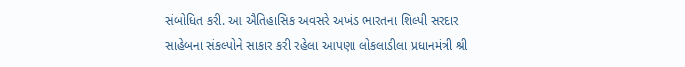સંબોધિત કરી. આ ઐતિહાસિક અવસરે અખંડ ભારતના શિલ્પી સરદાર સાહેબના સંકલ્પોને સાકાર કરી રહેલા આપણા લોકલાડીલા પ્રધાનમંત્રી શ્રી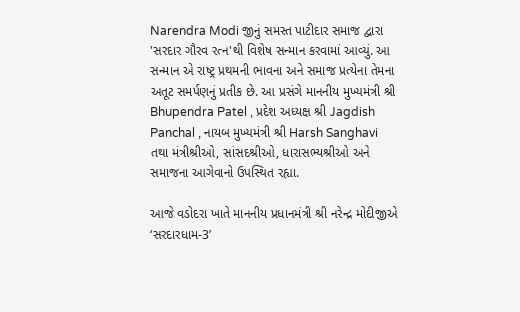Narendra Modi જીનું સમસ્ત પાટીદાર સમાજ દ્વારા 'સરદાર ગૌરવ રત્ન'થી વિશેષ સન્માન કરવામાં આવ્યું. આ સન્માન એ રાષ્ટ્ર પ્રથમની ભાવના અને સમાજ પ્રત્યેના તેમના અતૂટ સમર્પણનું પ્રતીક છે. આ પ્રસંગે માનનીય મુખ્યમંત્રી શ્રી Bhupendra Patel , પ્રદેશ અધ્યક્ષ શ્રી Jagdish Panchal , નાયબ મુખ્યમંત્રી શ્રી Harsh Sanghavi  તથા મંત્રીશ્રીઓ, સાંસદશ્રીઓ, ધારાસભ્યશ્રીઓ અને સમાજના આગેવાનો ઉપસ્થિત રહ્યા.

આજે વડોદરા ખાતે માનનીય પ્રધાનમંત્રી શ્રી નરેન્દ્ર મોદીજીએ ‘સરદારધામ-3’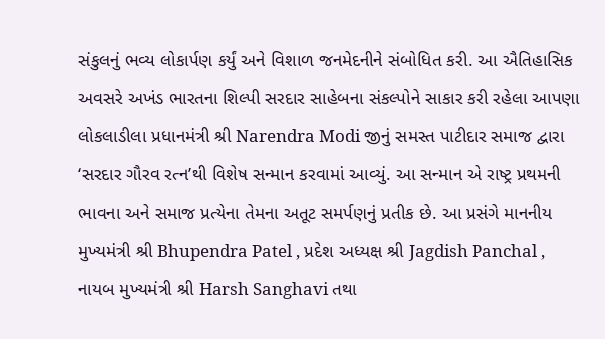સંકુલનું ભવ્ય લોકાર્પણ કર્યું અને વિશાળ જનમેદનીને સંબોધિત કરી. આ ઐતિહાસિક અવસરે અખંડ ભારતના શિલ્પી સરદાર સાહેબના સંકલ્પોને સાકાર કરી રહેલા આપણા લોકલાડીલા પ્રધાનમંત્રી શ્રી Narendra Modi જીનું સમસ્ત પાટીદાર સમાજ દ્વારા ‘સરદાર ગૌરવ રત્ન’થી વિશેષ સન્માન કરવામાં આવ્યું. આ સન્માન એ રાષ્ટ્ર પ્રથમની ભાવના અને સમાજ પ્રત્યેના તેમના અતૂટ સમર્પણનું પ્રતીક છે. આ પ્રસંગે માનનીય મુખ્યમંત્રી શ્રી Bhupendra Patel , પ્રદેશ અધ્યક્ષ શ્રી Jagdish Panchal , નાયબ મુખ્યમંત્રી શ્રી Harsh Sanghavi તથા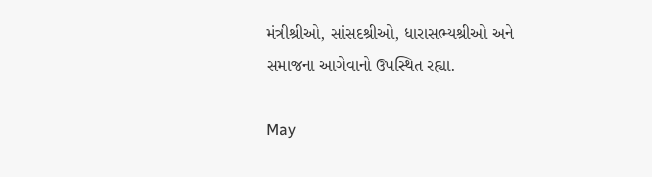મંત્રીશ્રીઓ, સાંસદશ્રીઓ, ધારાસભ્યશ્રીઓ અને સમાજના આગેવાનો ઉપસ્થિત રહ્યા.

May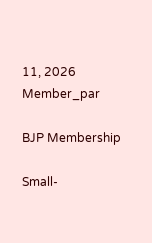11, 2026
Member_par

BJP Membership

Small-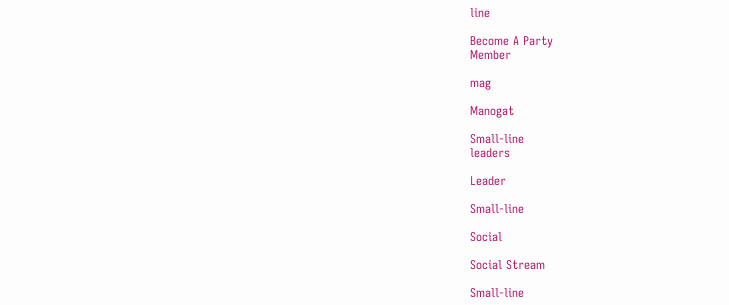line

Become A Party
Member

mag

Manogat

Small-line
leaders

Leader

Small-line

Social

Social Stream

Small-line